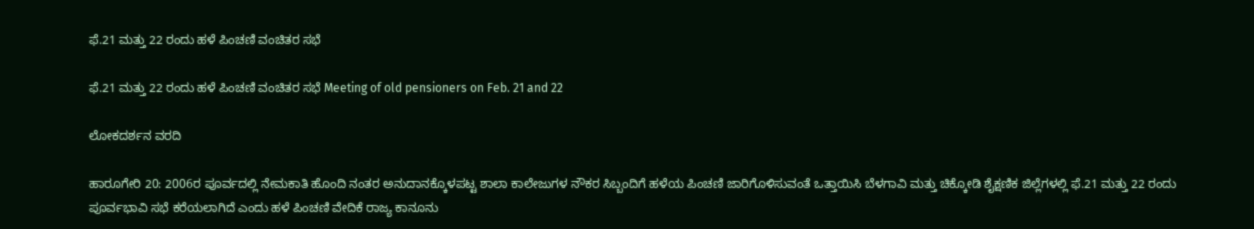ಫೆ.21 ಮತ್ತು 22 ರಂದು ಹಳೆ ಪಿಂಚಣಿ ವಂಚಿತರ ಸಭೆ

ಫೆ.21 ಮತ್ತು 22 ರಂದು ಹಳೆ ಪಿಂಚಣಿ ವಂಚಿತರ ಸಭೆ Meeting of old pensioners on Feb. 21 and 22

ಲೋಕದರ್ಶನ ವರದಿ

ಹಾರೂಗೇರಿ 20: 2006ರ ಪೂರ್ವದಲ್ಲಿ ನೇಮಕಾತಿ ಹೊಂದಿ ನಂತರ ಅನುದಾನಕ್ಕೊಳಪಟ್ಟ ಶಾಲಾ ಕಾಲೇಜುಗಳ ನೌಕರ ಸಿಬ್ಬಂದಿಗೆ ಹಳೆಯ ಪಿಂಚಣಿ ಜಾರಿಗೊಳಿಸುವಂತೆ ಒತ್ತಾಯಿಸಿ ಬೆಳಗಾವಿ ಮತ್ತು ಚಿಕ್ಕೋಡಿ ಶೈಕ್ಷಣಿಕ ಜಿಲ್ಲೆಗಳಲ್ಲಿ ಫೆ.21 ಮತ್ತು 22 ರಂದು ಪೂರ್ವಭಾವಿ ಸಭೆ ಕರೆಯಲಾಗಿದೆ ಎಂದು ಹಳೆ ಪಿಂಚಣಿ ವೇದಿಕೆ ರಾಜ್ಯ ಕಾನೂನು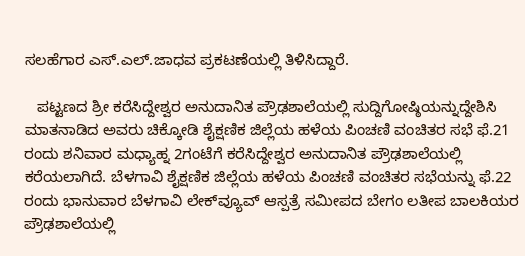ಸಲಹೆಗಾರ ಎಸ್‌.ಎಲ್‌.ಜಾಧವ ಪ್ರಕಟಣೆಯಲ್ಲಿ ತಿಳಿಸಿದ್ದಾರೆ.

   ಪಟ್ಟಣದ ಶ್ರೀ ಕರೆಸಿದ್ದೇಶ್ವರ ಅನುದಾನಿತ ಪ್ರೌಢಶಾಲೆಯಲ್ಲಿ ಸುದ್ದಿಗೋಷ್ಠಿಯನ್ನುದ್ದೇಶಿಸಿ ಮಾತನಾಡಿದ ಅವರು ಚಿಕ್ಕೋಡಿ ಶೈಕ್ಷಣಿಕ ಜಿಲ್ಲೆಯ ಹಳೆಯ ಪಿಂಚಣಿ ವಂಚಿತರ ಸಭೆ ಫೆ.21 ರಂದು ಶನಿವಾರ ಮಧ್ಯಾಹ್ನ 2ಗಂಟೆಗೆ ಕರೆಸಿದ್ದೇಶ್ವರ ಅನುದಾನಿತ ಪ್ರೌಢಶಾಲೆಯಲ್ಲಿ ಕರೆಯಲಾಗಿದೆ. ಬೆಳಗಾವಿ ಶೈಕ್ಷಣಿಕ ಜಿಲ್ಲೆಯ ಹಳೆಯ ಪಿಂಚಣಿ ವಂಚಿತರ ಸಭೆಯನ್ನು ಫೆ.22 ರಂದು ಭಾನುವಾರ ಬೆಳಗಾವಿ ಲೇಕ್‌ವ್ಯೂವ್ ಆಸ್ಪತ್ರೆ ಸಮೀಪದ ಬೇಗಂ ಲತೀಪ ಬಾಲಕಿಯರ ಪ್ರೌಢಶಾಲೆಯಲ್ಲಿ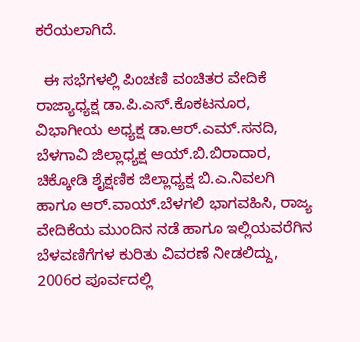ಕರೆಯಲಾಗಿದೆ.

  ಈ ಸಭೆಗಳಲ್ಲಿ ಪಿಂಚಣಿ ವಂಚಿತರ ವೇದಿಕೆ ರಾಜ್ಯಾಧ್ಯಕ್ಷ ಡಾ.ಪಿ.ಎಸ್‌.ಕೊಕಟನೂರ, ವಿಭಾಗೀಯ ಅಧ್ಯಕ್ಷ ಡಾ.ಆರ್‌.ಎಮ್‌.ಸನದಿ, ಬೆಳಗಾವಿ ಜಿಲ್ಲಾಧ್ಯಕ್ಷ ಆಯ್‌.ಬಿ.ಬಿರಾದಾರ, ಚಿಕ್ಕೋಡಿ ಶೈಕ್ಷಣಿಕ ಜಿಲ್ಲಾಧ್ಯಕ್ಷ ಬಿ.ಎ.ನಿವಲಗಿ ಹಾಗೂ ಆರ್‌.ವಾಯ್‌.ಬೆಳಗಲಿ ಭಾಗವಹಿಸಿ, ರಾಜ್ಯ ವೇದಿಕೆಯ ಮುಂದಿನ ನಡೆ ಹಾಗೂ ಇಲ್ಲಿಯವರೆಗಿನ ಬೆಳವಣಿಗೆಗಳ ಕುರಿತು ವಿವರಣೆ ನೀಡಲಿದ್ದು, 2006ರ ಪೂರ್ವದಲ್ಲಿ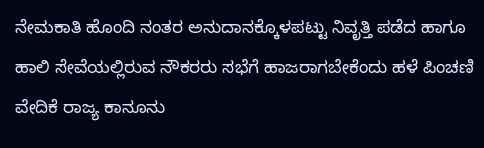ನೇಮಕಾತಿ ಹೊಂದಿ ನಂತರ ಅನುದಾನಕ್ಕೊಳಪಟ್ಟು ನಿವೃತ್ತಿ ಪಡೆದ ಹಾಗೂ ಹಾಲಿ ಸೇವೆಯಲ್ಲಿರುವ ನೌಕರರು ಸಭೆಗೆ ಹಾಜರಾಗಬೇಕೆಂದು ಹಳೆ ಪಿಂಚಣಿ ವೇದಿಕೆ ರಾಜ್ಯ ಕಾನೂನು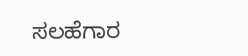ಸಲಹೆಗಾರ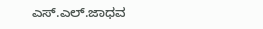ಎಸ್‌.ಎಲ್‌.ಜಾಧವ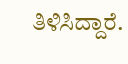ತಿಳಿಸಿದ್ದಾರೆ.